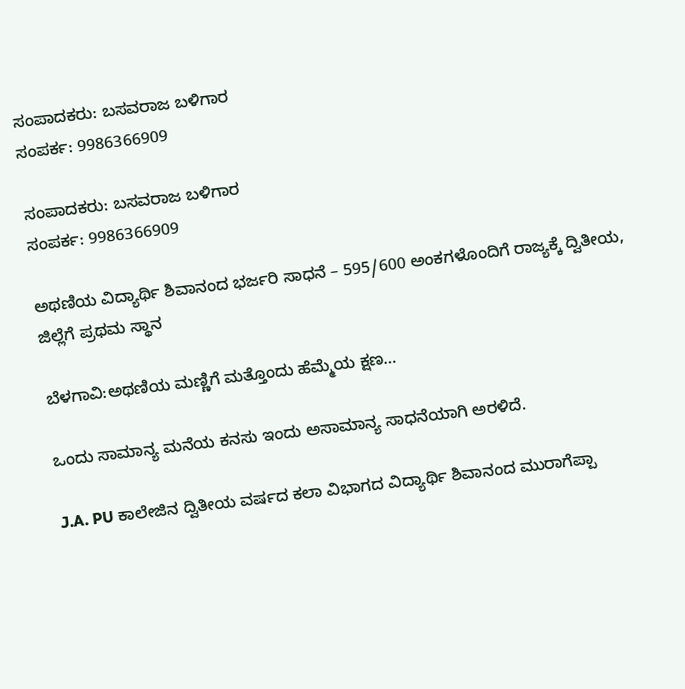ಸಂಪಾದಕರು: ಬಸವರಾಜ ಬಳಿಗಾರ
ಸಂಪರ್ಕ: 9986366909

ಸಂಪಾದಕರು: ಬಸವರಾಜ ಬಳಿಗಾರ
ಸಂಪರ್ಕ: 9986366909

ಅಥಣಿಯ ವಿದ್ಯಾರ್ಥಿ ಶಿವಾನಂದ ಭರ್ಜರಿ ಸಾಧನೆ – 595/600 ಅಂಕಗಳೊಂದಿಗೆ ರಾಜ್ಯಕ್ಕೆ ದ್ವಿತೀಯ, ಜಿಲ್ಲೆಗೆ ಪ್ರಥಮ ಸ್ಥಾನ

ಬೆಳಗಾವಿ:ಅಥಣಿಯ ಮಣ್ಣಿಗೆ ಮತ್ತೊಂದು ಹೆಮ್ಮೆಯ ಕ್ಷಣ…

ಒಂದು ಸಾಮಾನ್ಯ ಮನೆಯ ಕನಸು ಇಂದು ಅಸಾಮಾನ್ಯ ಸಾಧನೆಯಾಗಿ ಅರಳಿದೆ.

J.A. PU ಕಾಲೇಜಿನ ದ್ವಿತೀಯ ವರ್ಷದ ಕಲಾ ವಿಭಾಗದ ವಿದ್ಯಾರ್ಥಿ ಶಿವಾನಂದ ಮುರಾಗೆಪ್ಪಾ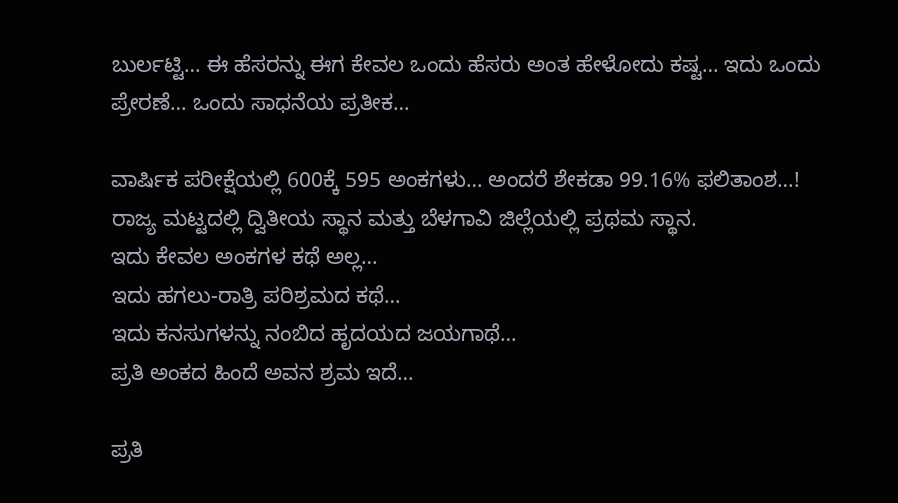ಬುರ್ಲಟ್ಟಿ… ಈ ಹೆಸರನ್ನು ಈಗ ಕೇವಲ ಒಂದು ಹೆಸರು ಅಂತ ಹೇಳೋದು ಕಷ್ಟ… ಇದು ಒಂದು ಪ್ರೇರಣೆ… ಒಂದು ಸಾಧನೆಯ ಪ್ರತೀಕ…

ವಾರ್ಷಿಕ ಪರೀಕ್ಷೆಯಲ್ಲಿ 600ಕ್ಕೆ 595 ಅಂಕಗಳು… ಅಂದರೆ ಶೇಕಡಾ 99.16% ಫಲಿತಾಂಶ…!
ರಾಜ್ಯ ಮಟ್ಟದಲ್ಲಿ ದ್ವಿತೀಯ ಸ್ಥಾನ ಮತ್ತು ಬೆಳಗಾವಿ ಜಿಲ್ಲೆಯಲ್ಲಿ ಪ್ರಥಮ ಸ್ಥಾನ.
ಇದು ಕೇವಲ ಅಂಕಗಳ ಕಥೆ ಅಲ್ಲ…
ಇದು ಹಗಲು-ರಾತ್ರಿ ಪರಿಶ್ರಮದ ಕಥೆ…
ಇದು ಕನಸುಗಳನ್ನು ನಂಬಿದ ಹೃದಯದ ಜಯಗಾಥೆ…
ಪ್ರತಿ ಅಂಕದ ಹಿಂದೆ ಅವನ ಶ್ರಮ ಇದೆ…

ಪ್ರತಿ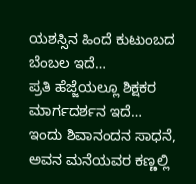ಯಶಸ್ಸಿನ ಹಿಂದೆ ಕುಟುಂಬದ ಬೆಂಬಲ ಇದೆ…
ಪ್ರತಿ ಹೆಜ್ಜೆಯಲ್ಲೂ ಶಿಕ್ಷಕರ ಮಾರ್ಗದರ್ಶನ ಇದೆ…
ಇಂದು ಶಿವಾನಂದನ ಸಾಧನೆ, ಅವನ ಮನೆಯವರ ಕಣ್ಣಲ್ಲಿ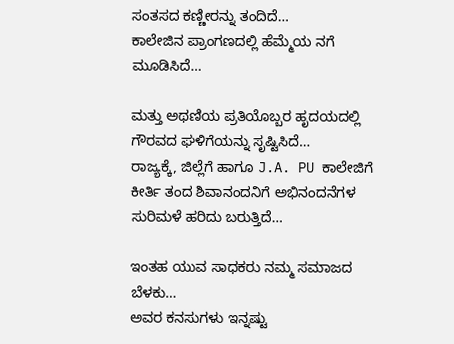ಸಂತಸದ ಕಣ್ಣೀರನ್ನು ತಂದಿದೆ…
ಕಾಲೇಜಿನ ಪ್ರಾಂಗಣದಲ್ಲಿ ಹೆಮ್ಮೆಯ ನಗೆ ಮೂಡಿಸಿದೆ…

ಮತ್ತು ಅಥಣಿಯ ಪ್ರತಿಯೊಬ್ಬರ ಹೃದಯದಲ್ಲಿ ಗೌರವದ ಘಳಿಗೆಯನ್ನು ಸೃಷ್ಟಿಸಿದೆ…
ರಾಜ್ಯಕ್ಕೆ, ಜಿಲ್ಲೆಗೆ ಹಾಗೂ J.A. PU ಕಾಲೇಜಿಗೆ ಕೀರ್ತಿ ತಂದ ಶಿವಾನಂದನಿಗೆ ಅಭಿನಂದನೆಗಳ ಸುರಿಮಳೆ ಹರಿದು ಬರುತ್ತಿದೆ…

ಇಂತಹ ಯುವ ಸಾಧಕರು ನಮ್ಮ ಸಮಾಜದ ಬೆಳಕು…
ಅವರ ಕನಸುಗಳು ಇನ್ನಷ್ಟು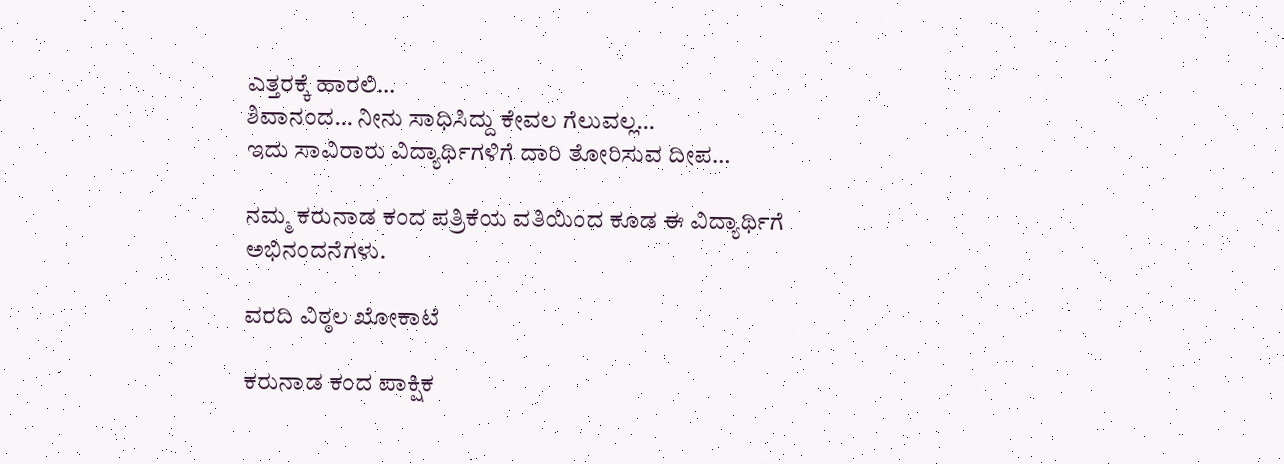ಎತ್ತರಕ್ಕೆ ಹಾರಲಿ…
ಶಿವಾನಂದ… ನೀನು ಸಾಧಿಸಿದ್ದು ಕೇವಲ ಗೆಲುವಲ್ಲ…
ಇದು ಸಾವಿರಾರು ವಿದ್ಯಾರ್ಥಿಗಳಿಗೆ ದಾರಿ ತೋರಿಸುವ ದೀಪ…

ನಮ್ಮ ಕರುನಾಡ ಕಂದ ಪತ್ರಿಕೆಯ ವತಿಯಿಂದ ಕೂಡ ಈ ವಿದ್ಯಾರ್ಥಿಗೆ ಅಭಿನಂದನೆಗಳು.

ವರದಿ ವಿಠ್ಠಲ ಖೋಕಾಟೆ

ಕರುನಾಡ ಕಂದ ಪಾಕ್ಷಿಕ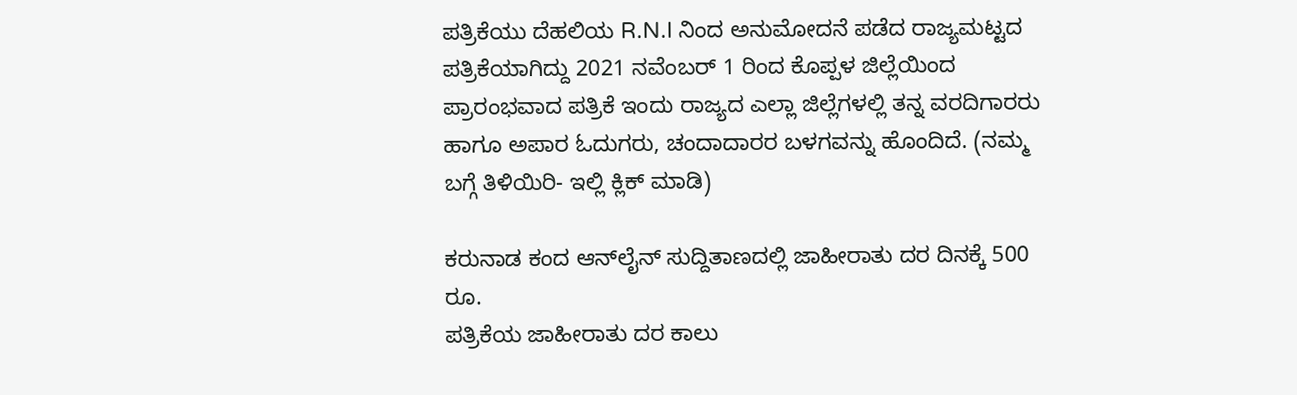ಪತ್ರಿಕೆಯು ದೆಹಲಿಯ R.N.I ನಿಂದ ಅನುಮೋದನೆ ಪಡೆದ ರಾಜ್ಯಮಟ್ಟದ ಪತ್ರಿಕೆಯಾಗಿದ್ದು 2021 ನವೆಂಬರ್ 1 ರಿಂದ ಕೊಪ್ಪಳ ಜಿಲ್ಲೆಯಿಂದ ಪ್ರಾರಂಭವಾದ ಪತ್ರಿಕೆ ಇಂದು ರಾಜ್ಯದ ಎಲ್ಲಾ ಜಿಲ್ಲೆಗಳಲ್ಲಿ ತನ್ನ ವರದಿಗಾರರು ಹಾಗೂ ಅಪಾರ ಓದುಗರು, ಚಂದಾದಾರರ ಬಳಗವನ್ನು ಹೊಂದಿದೆ. (ನಮ್ಮ ಬಗ್ಗೆ ತಿಳಿಯಿರಿ- ಇಲ್ಲಿ ಕ್ಲಿಕ್‌ ಮಾಡಿ)

ಕರುನಾಡ ಕಂದ ಆನ್‌ಲೈನ್‌ ಸುದ್ದಿತಾಣದಲ್ಲಿ ಜಾಹೀರಾತು ದರ ದಿನಕ್ಕೆ 500 ರೂ.
ಪತ್ರಿಕೆಯ ಜಾಹೀರಾತು ದರ ಕಾಲು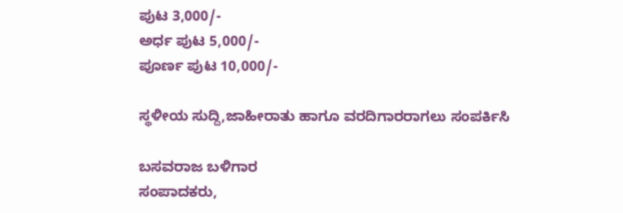ಪುಟ 3,000/-
ಅರ್ಧ ಪುಟ 5,000/-
ಪೂರ್ಣ ಪುಟ 10,000/-

ಸ್ಥಳೀಯ ಸುದ್ದಿ,ಜಾಹೀರಾತು ಹಾಗೂ ವರದಿಗಾರರಾಗಲು ಸಂಪರ್ಕಿಸಿ

ಬಸವರಾಜ ಬಳಿಗಾರ
ಸಂಪಾದಕರು,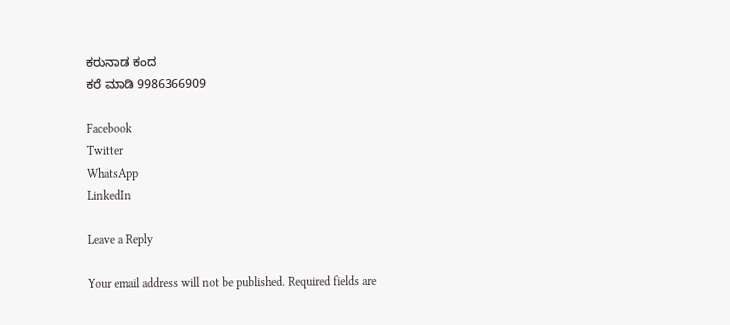ಕರುನಾಡ ಕಂದ
ಕರೆ ಮಾಡಿ 9986366909

Facebook
Twitter
WhatsApp
LinkedIn

Leave a Reply

Your email address will not be published. Required fields are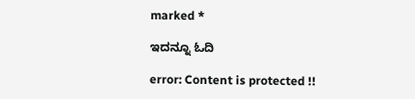marked *

ಇದನ್ನೂ ಓದಿ

error: Content is protected !!